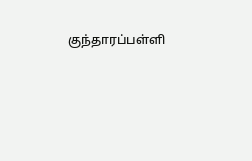குந்தாரப்பள்ளி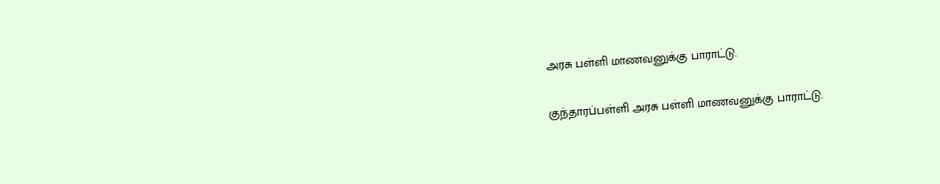அரசு பள்ளி மாணவனுக்கு பாராட்டு.

குந்தாரப்பள்ளி அரசு பள்ளி மாணவனுக்கு பாராட்டு.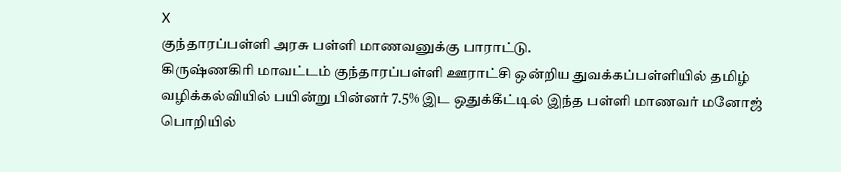X
குந்தாரப்பள்ளி அரசு பள்ளி மாணவனுக்கு பாராட்டு.
கிருஷ்ணகிரி மாவட்டம் குந்தாரப்பள்ளி ஊராட்சி ஒன்றிய துவக்கப்பள்ளியில் தமிழ் வழிக்கல்வியில் பயின்று பின்னர் 7.5% இட ஒதுக்கீட்டில் இந்த பள்ளி மாணவர் மனோஜ் பொறியில்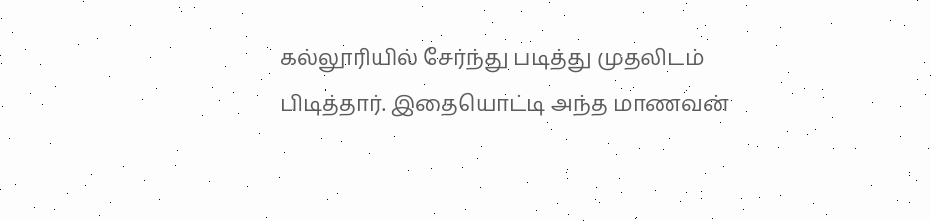கல்லூரியில் சேர்ந்து படித்து முதலிடம் பிடித்தார். இதையொட்டி அந்த மாணவன்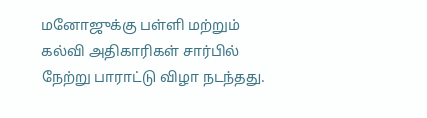மனோஜுக்கு பள்ளி மற்றும் கல்வி அதிகாரிகள் சார்பில் நேற்று பாராட்டு விழா நடந்தது.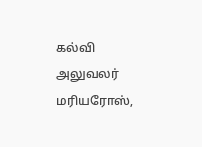கல்வி அலுவலர் மரியரோஸ்,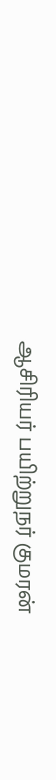ஆசிரியர் பயிற்றுநர் குமரன்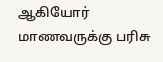ஆகியோர் மாணவருக்கு பரிசு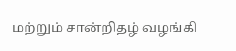மற்றும் சான்றிதழ் வழங்கி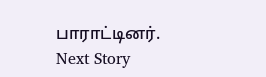பாராட்டினர்.
Next Story